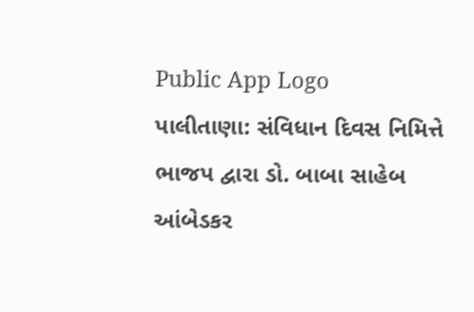Public App Logo
પાલીતાણા: સંવિધાન દિવસ નિમિત્તે ભાજપ દ્વારા ડો. બાબા સાહેબ આંબેડકર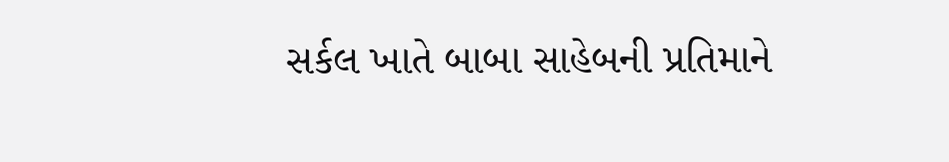સર્કલ ખાતે બાબા સાહેબની પ્રતિમાને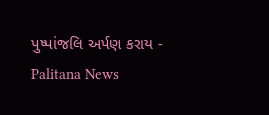પુષ્પાંજલિ અર્પણ કરાય - Palitana News